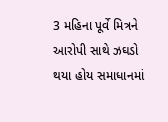3 મહિના પૂર્વે મિત્રને આરોપી સાથે ઝઘડો થયા હોય સમાધાનમાં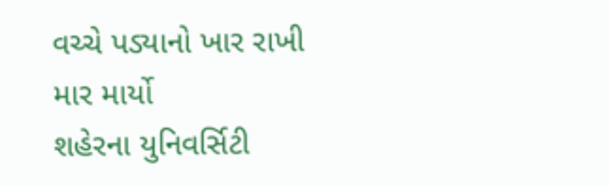વચ્ચે પડ્યાનો ખાર રાખી માર માર્યો
શહેરના યુનિવર્સિટી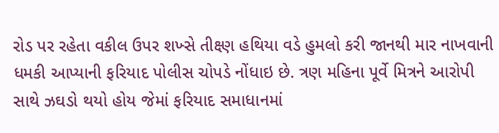રોડ પર રહેતા વકીલ ઉપર શખ્સે તીક્ષ્ણ હથિયા વડે હુમલો કરી જાનથી માર નાખવાની ધમકી આપ્યાની ફરિયાદ પોલીસ ચોપડે નોંધાઇ છે. ત્રણ મહિના પૂર્વે મિત્રને આરોપી સાથે ઝઘડો થયો હોય જેમાં ફરિયાદ સમાધાનમાં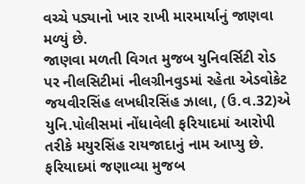વચ્ચે પડ્યાનો ખાર રાખી મારમાર્યાનું જાણવા મળ્યું છે.
જાણવા મળતી વિગત મુજબ યુનિવર્સિટી રોડ પર નીલસિટીમાં નીલગ્રીનવુડમાં રહેતા એડવોકેટ જયવીરસિંહ લખધીરસિંહ ઝાલા, (ઉ.વ.32)એ યુનિ.પોલીસમાં નોંધાવેલી ફરિયાદમાં આરોપી તરીકે મયુરસિંહ રાયજાદાનું નામ આપ્યુ છે. ફરિયાદમાં જણાવ્યા મુજબ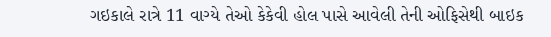ગઇકાલે રાત્રે 11 વાગ્યે તેઓ કેકેવી હોલ પાસે આવેલી તેની ઓફિસેથી બાઇક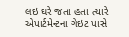લઇ ઘરે જતા હતા ત્યારે એપાર્ટમેન્ટના ગેઇટ પાસે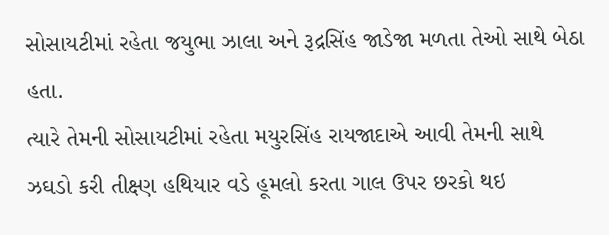સોસાયટીમાં રહેતા જયુભા ઝાલા અને રૂદ્રસિંહ જાડેજા મળતા તેઓ સાથે બેઠા હતા.
ત્યારે તેમની સોસાયટીમાં રહેતા મયુરસિંહ રાયજાદાએ આવી તેમની સાથે ઝઘડો કરી તીક્ષ્ણ હથિયાર વડે હૂમલો કરતા ગાલ ઉપર છરકો થઇ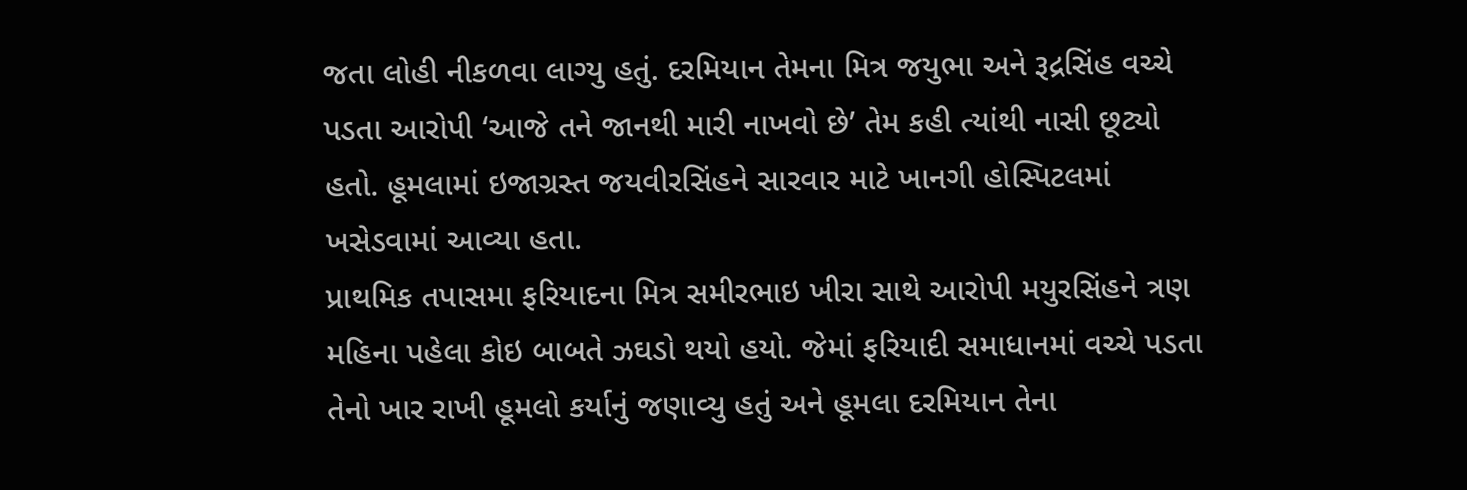જતા લોહી નીકળવા લાગ્યુ હતું. દરમિયાન તેમના મિત્ર જયુભા અને રૂદ્રસિંહ વચ્ચે પડતા આરોપી ‘આજે તને જાનથી મારી નાખવો છે’ તેમ કહી ત્યાંથી નાસી છૂટ્યો હતો. હૂમલામાં ઇજાગ્રસ્ત જયવીરસિંહને સારવાર માટે ખાનગી હોસ્પિટલમાં ખસેડવામાં આવ્યા હતા.
પ્રાથમિક તપાસમા ફરિયાદના મિત્ર સમીરભાઇ ખીરા સાથે આરોપી મયુરસિંહને ત્રણ મહિના પહેલા કોઇ બાબતે ઝઘડો થયો હયો. જેમાં ફરિયાદી સમાધાનમાં વચ્ચે પડતા તેનો ખાર રાખી હૂમલો કર્યાનું જણાવ્યુ હતું અને હૂમલા દરમિયાન તેના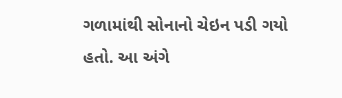ગળામાંથી સોનાનો ચેઇન પડી ગયો હતો. આ અંગે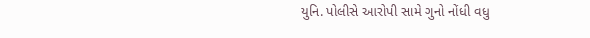યુનિ. પોલીસે આરોપી સામે ગુનો નોંધી વધુ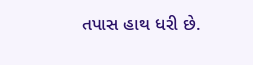તપાસ હાથ ધરી છે.